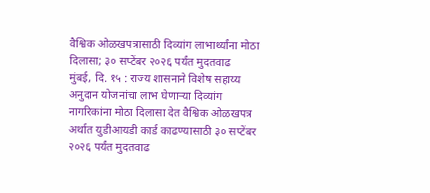वैश्विक ओळखपत्रासाठी दिव्यांग लाभार्थ्यांना मोठा दिलासा; ३० सप्टेंबर २०२६ पर्यंत मुदतवाढ
मुंबई, दि. १५ : राज्य शासनाने विशेष सहाय्य अनुदान योजनांचा लाभ घेणाऱ्या दिव्यांग नागरिकांना मोठा दिलासा देत वैश्विक ओळखपत्र अर्थात युडीआयडी कार्ड काढण्यासाठी ३० सप्टेंबर २०२६ पर्यंत मुदतवाढ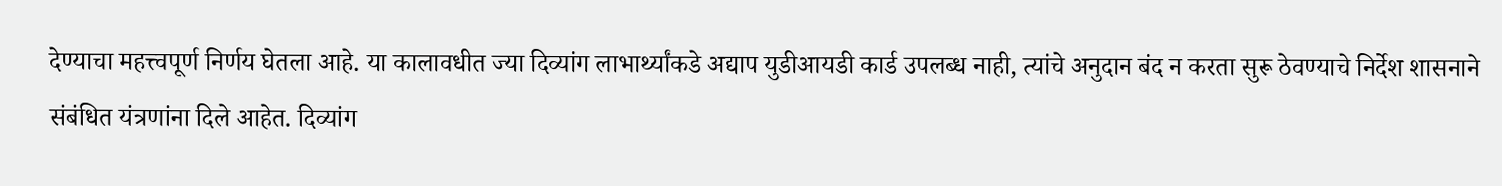देण्याचा महत्त्वपूर्ण निर्णय घेतला आहे. या कालावधीत ज्या दिव्यांग लाभार्थ्यांकडे अद्याप युडीआयडी कार्ड उपलब्ध नाही, त्यांचे अनुदान बंद न करता सुरू ठेवण्याचे निर्देश शासनाने संबंधित यंत्रणांना दिले आहेत. दिव्यांग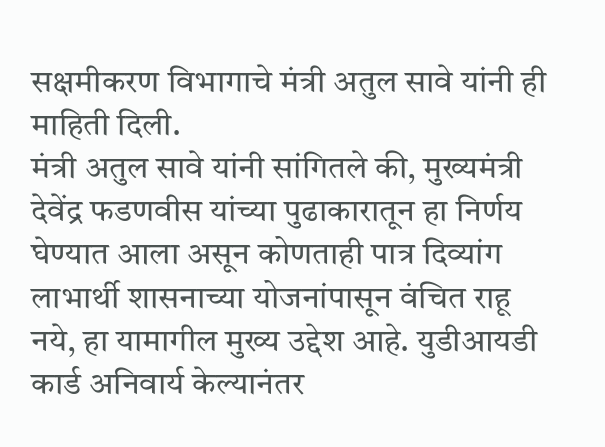सक्षमीकरण विभागाचे मंत्री अतुल सावे यांनी ही माहिती दिली.
मंत्री अतुल सावे यांनी सांगितले की, मुख्यमंत्री देवेंद्र फडणवीस यांच्या पुढाकारातून हा निर्णय घेण्यात आला असून कोणताही पात्र दिव्यांग लाभार्थी शासनाच्या योजनांपासून वंचित राहू नये, हा यामागील मुख्य उद्देश आहे. युडीआयडी कार्ड अनिवार्य केल्यानंतर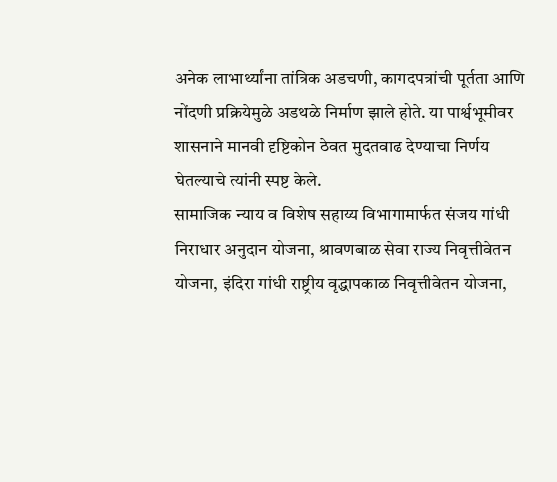अनेक लाभार्थ्यांना तांत्रिक अडचणी, कागदपत्रांची पूर्तता आणि नोंदणी प्रक्रियेमुळे अडथळे निर्माण झाले होते. या पार्श्वभूमीवर शासनाने मानवी दृष्टिकोन ठेवत मुदतवाढ देण्याचा निर्णय घेतल्याचे त्यांनी स्पष्ट केले.
सामाजिक न्याय व विशेष सहाय्य विभागामार्फत संजय गांधी निराधार अनुदान योजना, श्रावणबाळ सेवा राज्य निवृत्तीवेतन योजना, इंदिरा गांधी राष्ट्रीय वृद्धापकाळ निवृत्तीवेतन योजना,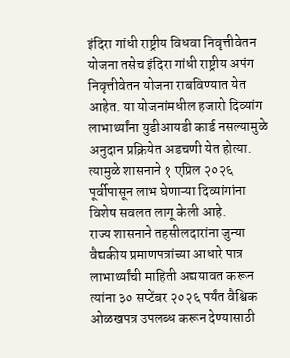इंदिरा गांधी राष्ट्रीय विधवा निवृत्तीवेतन योजना तसेच इंदिरा गांधी राष्ट्रीय अपंग निवृत्तीवेतन योजना राबविण्यात येत आहेत. या योजनांमधील हजारो दिव्यांग लाभार्थ्यांना युडीआयडी कार्ड नसल्यामुळे अनुदान प्रक्रियेत अडचणी येत होत्या. त्यामुळे शासनाने १ एप्रिल २०२६ पूर्वीपासून लाभ घेणाऱ्या दिव्यांगांना विशेष सवलत लागू केली आहे.
राज्य शासनाने तहसीलदारांना जुन्या वैद्यकीय प्रमाणपत्रांच्या आधारे पात्र लाभार्थ्यांची माहिती अद्ययावत करून त्यांना ३० सप्टेंबर २०२६ पर्यंत वैश्विक ओळखपत्र उपलब्ध करून देण्यासाठी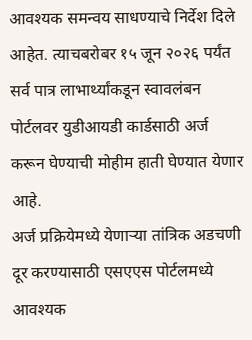आवश्यक समन्वय साधण्याचे निर्देश दिले आहेत. त्याचबरोबर १५ जून २०२६ पर्यंत सर्व पात्र लाभार्थ्यांकडून स्वावलंबन पोर्टलवर युडीआयडी कार्डसाठी अर्ज करून घेण्याची मोहीम हाती घेण्यात येणार आहे.
अर्ज प्रक्रियेमध्ये येणाऱ्या तांत्रिक अडचणी दूर करण्यासाठी एसएएस पोर्टलमध्ये आवश्यक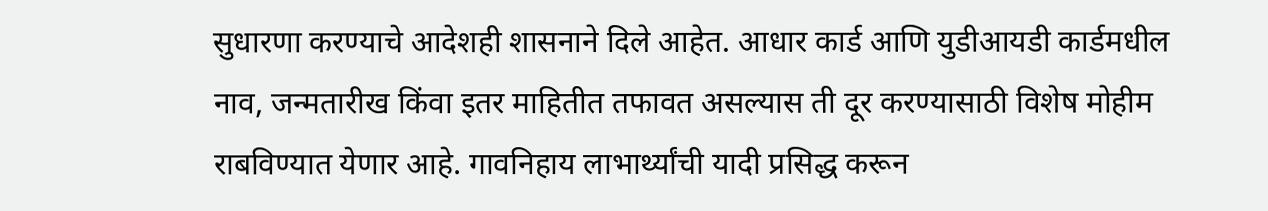सुधारणा करण्याचे आदेशही शासनाने दिले आहेत. आधार कार्ड आणि युडीआयडी कार्डमधील नाव, जन्मतारीख किंवा इतर माहितीत तफावत असल्यास ती दूर करण्यासाठी विशेष मोहीम राबविण्यात येणार आहे. गावनिहाय लाभार्थ्यांची यादी प्रसिद्ध करून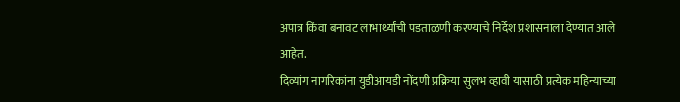अपात्र किंवा बनावट लाभार्थ्यांची पडताळणी करण्याचे निर्देश प्रशासनाला देण्यात आले आहेत.
दिव्यांग नागरिकांना युडीआयडी नोंदणी प्रक्रिया सुलभ व्हावी यासाठी प्रत्येक महिन्याच्या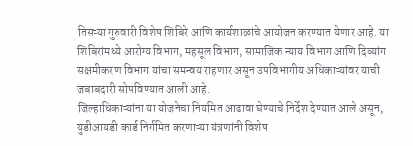तिसऱ्या गुरुवारी विशेष शिबिरे आणि कार्यशाळांचे आयोजन करण्यात येणार आहे. या शिबिरांमध्ये आरोग्य विभाग, महसूल विभाग, सामाजिक न्याय विभाग आणि दिव्यांग सक्षमीकरण विभाग यांचा समन्वय राहणार असून उपविभागीय अधिकाऱ्यांवर याची जबाबदारी सोपविण्यात आली आहे.
जिल्हाधिकाऱ्यांना या योजनेचा नियमित आढावा घेण्याचे निर्देश देण्यात आले असून, युडीआयडी कार्ड निर्गमित करणाऱ्या यंत्रणांनी विशेष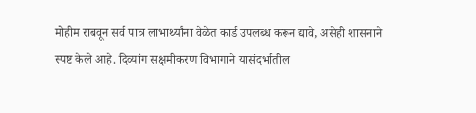मोहीम राबवून सर्व पात्र लाभार्थ्यांना वेळेत कार्ड उपलब्ध करून द्यावे, असेही शासनाने स्पष्ट केले आहे. दिव्यांग सक्षमीकरण विभागाने यासंदर्भातील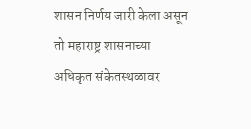शासन निर्णय जारी केला असून तो महाराष्ट्र शासनाच्या अधिकृत संकेतस्थळावर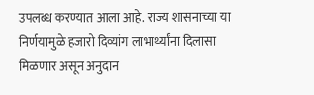उपलब्ध करण्यात आला आहे. राज्य शासनाच्या या निर्णयामुळे हजारो दिव्यांग लाभार्थ्यांना दिलासा मिळणार असून अनुदान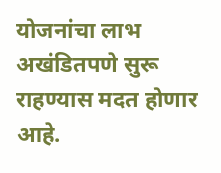योजनांचा लाभ अखंडितपणे सुरू राहण्यास मदत होणार आहे.